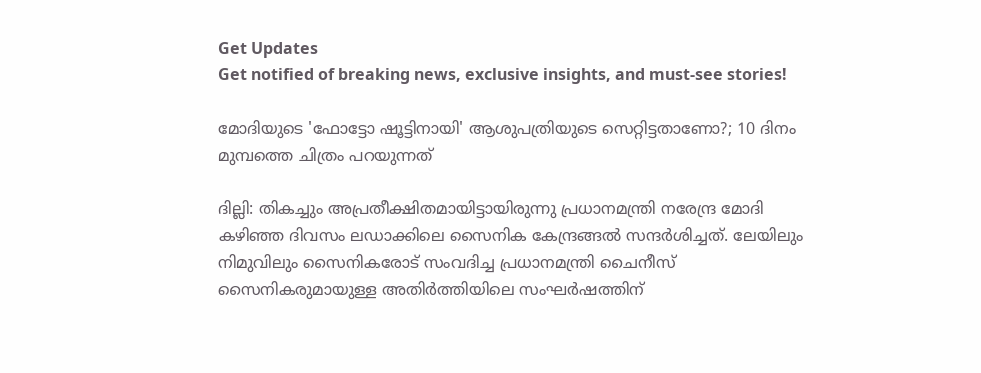Get Updates
Get notified of breaking news, exclusive insights, and must-see stories!

മോദിയുടെ 'ഫോട്ടോ ഷൂട്ടിനായി' ആശുപത്രിയുടെ സെറ്റിട്ടതാണോ?; 10 ദിനം മുമ്പത്തെ ചിത്രം പറയുന്നത്

ദില്ലി: തികച്ചും അപ്രതീക്ഷിതമായിട്ടായിരുന്നു പ്രധാനമന്ത്രി നരേന്ദ്ര മോദി കഴിഞ്ഞ ദിവസം ലഡാക്കിലെ സൈനിക കേന്ദ്രങ്ങല്‍ സന്ദര്‍ശിച്ചത്. ലേയിലും നിമുവിലും സൈനികരോട് സംവദിച്ച പ്രധാനമന്ത്രി ചൈനീസ് സൈനികരുമായുള്ള അതിര്‍ത്തിയിലെ സംഘര്‍ഷത്തിന്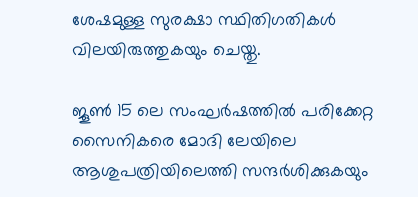ശേഷമുള്ള സുരക്ഷാ സ്ഥിതിഗതികള്‍ വിലയിരുത്തുകയും ചെയ്തു.

ജൂണ്‍ 15 ലെ സംഘര്‍ഷത്തില്‍ പരിക്കേറ്റ സൈനികരെ മോദി ലേയിലെ ആശുപത്രിയിലെത്തി സന്ദര്‍ശിക്കുകയും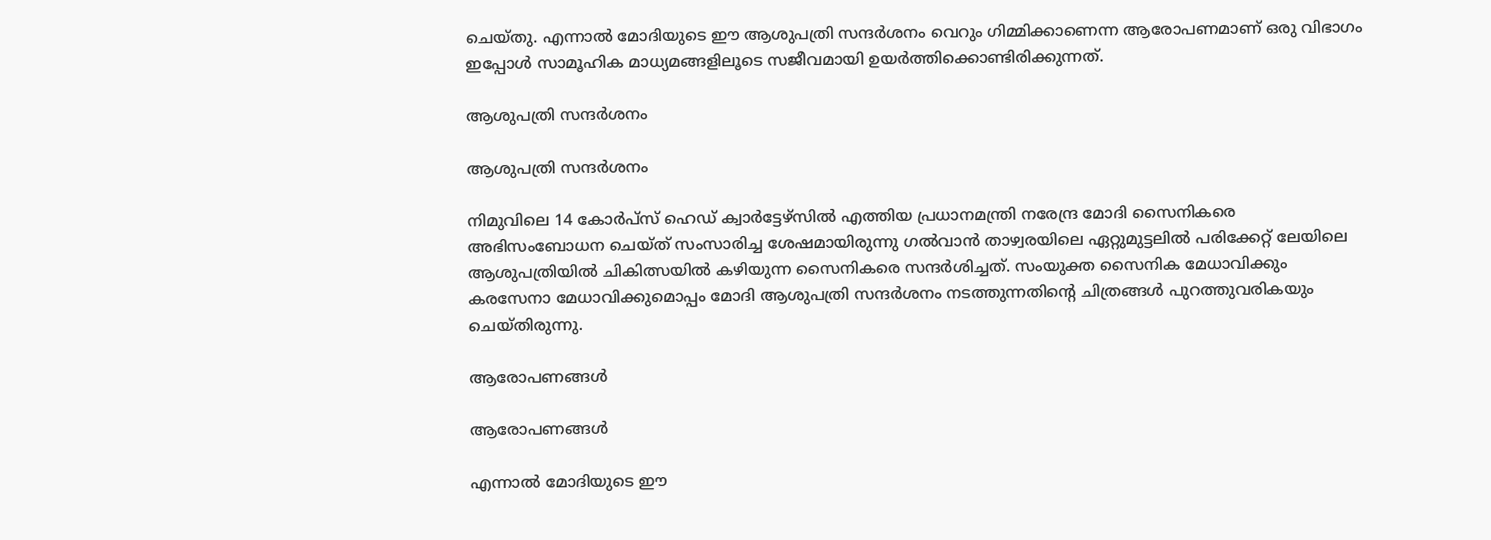ചെയ്തു. എന്നാല്‍ മോദിയുടെ ഈ ആശുപത്രി സന്ദര്‍ശനം വെറും ഗിമ്മിക്കാണെന്ന ആരോപണമാണ് ഒരു വിഭാഗം ഇപ്പോള്‍ സാമൂഹിക മാധ്യമങ്ങളിലൂടെ സജീവമായി ഉയര്‍ത്തിക്കൊണ്ടിരിക്കുന്നത്.

ആശുപത്രി സന്ദര്‍ശനം

ആശുപത്രി സന്ദര്‍ശനം

നിമുവിലെ 14 കോര്‍പ്‌സ് ഹെഡ് ക്വാര്‍ട്ടേഴ്‌സില്‍ എത്തിയ പ്രധാനമന്ത്രി നരേന്ദ്ര മോദി സൈനികരെ അഭിസംബോധന ചെയ്ത് സംസാരിച്ച ശേഷമായിരുന്നു ഗല്‍വാന്‍ താഴ്വരയിലെ ഏറ്റുമുട്ടലില്‍ പരിക്കേറ്റ് ലേയിലെ ആശുപത്രിയില്‍ ചികിത്സയില്‍ കഴിയുന്ന സൈനികരെ സന്ദര്‍ശിച്ചത്. സംയുക്ത സൈനിക മേധാവിക്കും കരസേനാ മേധാവിക്കുമൊപ്പം മോദി ആശുപത്രി സന്ദര്‍ശനം നടത്തുന്നതിന്‍റെ ചിത്രങ്ങള്‍ പുറത്തുവരികയും ചെയ്തിരുന്നു.

ആരോപണങ്ങള്‍

ആരോപണങ്ങള്‍

എന്നാല്‍ മോദിയുടെ ഈ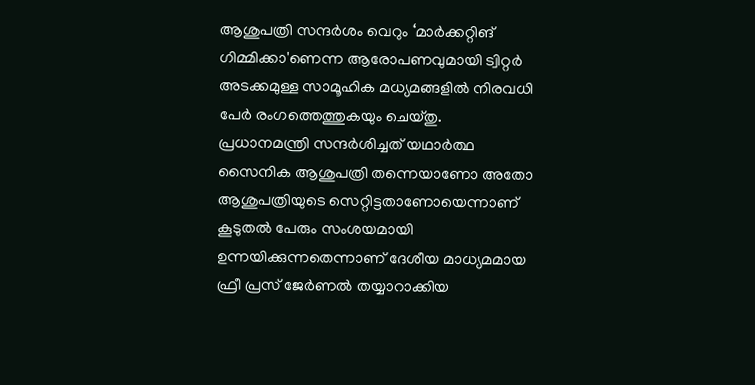ആശുപത്രി സന്ദര്‍ശം വെറും ‘മാര്‍ക്കറ്റിങ് ഗിമ്മിക്കാ'ണെന്ന ആരോപണവുമായി ട്വിറ്റര്‍ അടക്കമുള്ള സാമൂഹിക മധ്യമങ്ങളില്‍ നിരവധി പേര്‍ രംഗത്തെത്തുകയും ചെയ്തു. പ്രധാനമന്ത്രി സന്ദര്‍ശിച്ചത് യഥാര്‍ത്ഥ സൈനിക ആശുപത്രി തന്നെയാണോ അതോ ആശുപത്രിയുടെ സെറ്റിട്ടതാണോയെന്നാണ് കൂടുതല്‍ പേരും സംശയമായി ഉന്നയിക്കുന്നതെന്നാണ് ദേശീയ മാധ്യമമായ ഫ്രീ പ്രസ് ജേര്‍ണല്‍ തയ്യാറാക്കിയ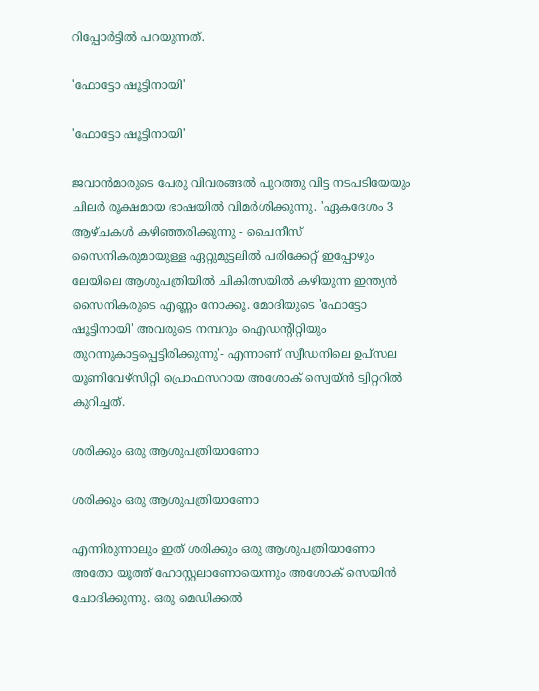റിപ്പോര്‍ട്ടില്‍ പറയുന്നത്.

'ഫോട്ടോ ഷൂട്ടിനായി'

'ഫോട്ടോ ഷൂട്ടിനായി'

ജവാന്‍മാരുടെ പേരു വിവരങ്ങല്‍ പുറത്തു വിട്ട നടപടിയേയും ചിലര്‍ രൂക്ഷമായ ഭാഷയില്‍ വിമര്‍ശിക്കുന്നു. 'ഏകദേശം 3 ആഴ്ചകൾ കഴിഞ്ഞരിക്കുന്നു - ചൈനീസ് സൈനികരുമായുള്ള ഏറ്റുമുട്ടലിൽ പരിക്കേറ്റ് ഇപ്പോഴും ലേയിലെ ആശുപത്രിയില്‍ ചികിത്സയില്‍ കഴിയുന്ന ഇന്ത്യന്‍ സൈനികരുടെ എണ്ണം നോക്കൂ. മോദിയുടെ 'ഫോട്ടോ ഷൂട്ടിനായി' അവരുടെ നമ്പറും ഐഡന്റിറ്റിയും തുറന്നുകാട്ടപ്പെട്ടിരിക്കുന്നു'- എന്നാണ് സ്വീഡനിലെ ഉപ്‌സല യൂണിവേഴ്‌സിറ്റി പ്രൊഫസറായ അശോക് സ്വെയ്ന്‍ ട്വിറ്ററില്‍ കുറിച്ചത്.

ശരിക്കും ഒരു ആശുപത്രിയാണോ

ശരിക്കും ഒരു ആശുപത്രിയാണോ

എന്നിരുന്നാലും ഇത് ശരിക്കും ഒരു ആശുപത്രിയാണോ അതോ യൂത്ത് ഹോസ്റ്റലാണോയെന്നും അശോക് സെയിന്‍ ചോദിക്കുന്നു. ഒരു മെഡിക്കൽ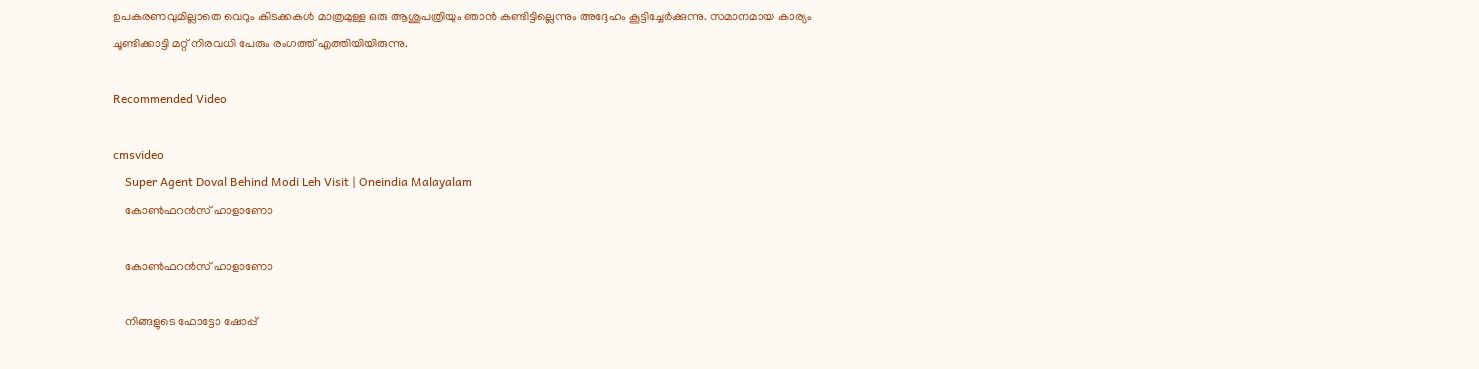ഉപകരണവുമില്ലാതെ വെറും കിടക്കകള്‍ മാത്രമുള്ള ഒരു ആശുപത്രിയും ഞാൻ കണ്ടിട്ടില്ലെന്നും അദ്ദേഹം കൂട്ടിച്ചേര്‍ക്കുന്നു. സമാനമായ കാര്യം ചൂണ്ടിക്കാട്ടി മറ്റ് നിരവധി പേരും രംഗത്ത് എത്തിയിയിരുന്നു.

Recommended Video

cmsvideo
    Super Agent Doval Behind Modi Leh Visit | Oneindia Malayalam
    കോണ്‍ഫറന്‍സ് ഹാളാണോ

    കോണ്‍ഫറന്‍സ് ഹാളാണോ

    നിങ്ങളുടെ ഫോട്ടോ ഷോപ്പ്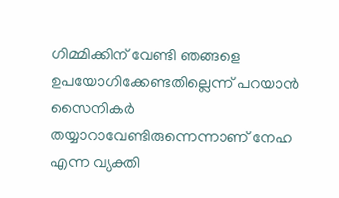ഗിമ്മിക്കിന് വേണ്ടി ഞങ്ങളെ ഉപയോഗിക്കേണ്ടതില്ലെന്ന് പറയാന്‍ സൈനികര്‍ തയ്യാറാവേണ്ടിരുന്നെന്നാണ് നേഹ എന്ന വ്യക്തി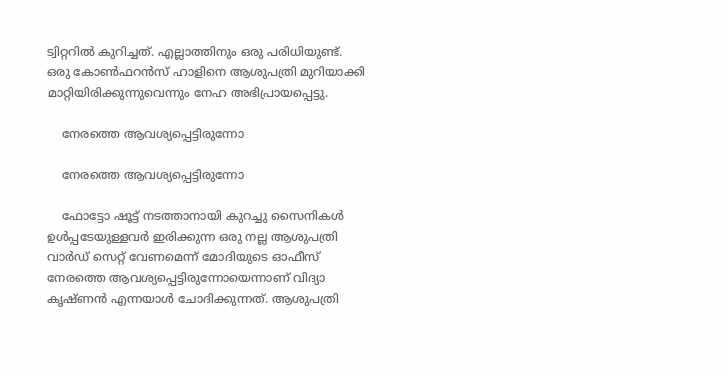ട്വിറ്ററില്‍ കുറിച്ചത്. എല്ലാത്തിനും ഒരു പരിധിയുണ്ട്. ഒരു കോണ്‍ഫറന്‍സ് ഹാളിനെ ആശുപത്രി മുറിയാക്കി മാറ്റിയിരിക്കുന്നുവെന്നും നേഹ അഭിപ്രായപ്പെട്ടു.

    നേരത്തെ ആവശ്യപ്പെട്ടിരുന്നോ

    നേരത്തെ ആവശ്യപ്പെട്ടിരുന്നോ

    ഫോട്ടോ ഷൂട്ട് നടത്താനായി കുറച്ചു സൈനികള്‍ ഉള്‍പ്പടേയുള്ളവര്‍ ഇരിക്കുന്ന ഒരു നല്ല ആശുപത്രി വാര്‍ഡ് സെറ്റ് വേണമെന്ന് മോദിയുടെ ഓഫീസ് നേരത്തെ ആവശ്യപ്പെട്ടിരുന്നോയെന്നാണ് വിദ്യാ കൃഷ്ണന്‍ എന്നയാള്‍ ചോദിക്കുന്നത്. ആശുപത്രി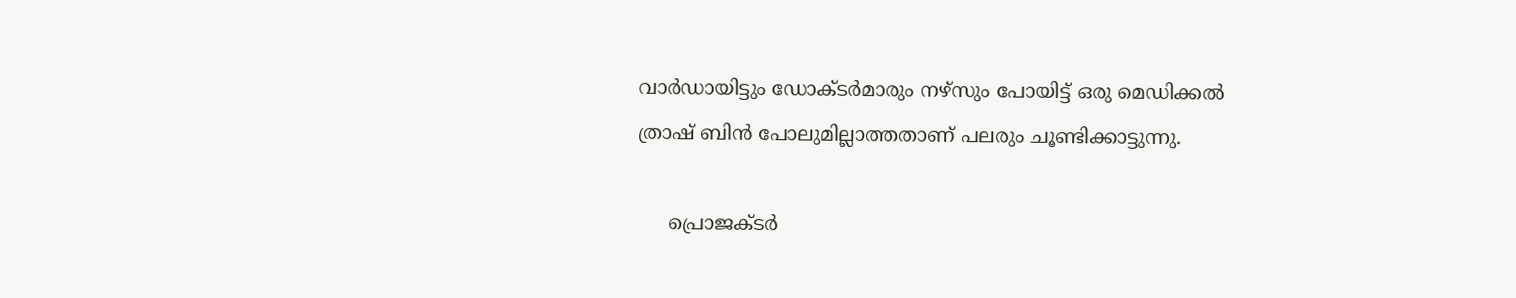വാര്‍ഡായിട്ടും ഡോക്ടര്‍മാരും നഴ്സും പോയിട്ട് ഒരു മെഡിക്കല്‍ ത്രാഷ് ബിന്‍ പോലുമില്ലാത്തതാണ് പലരും ചൂണ്ടിക്കാട്ടുന്നു.

     പ്രൊജക്ടര്‍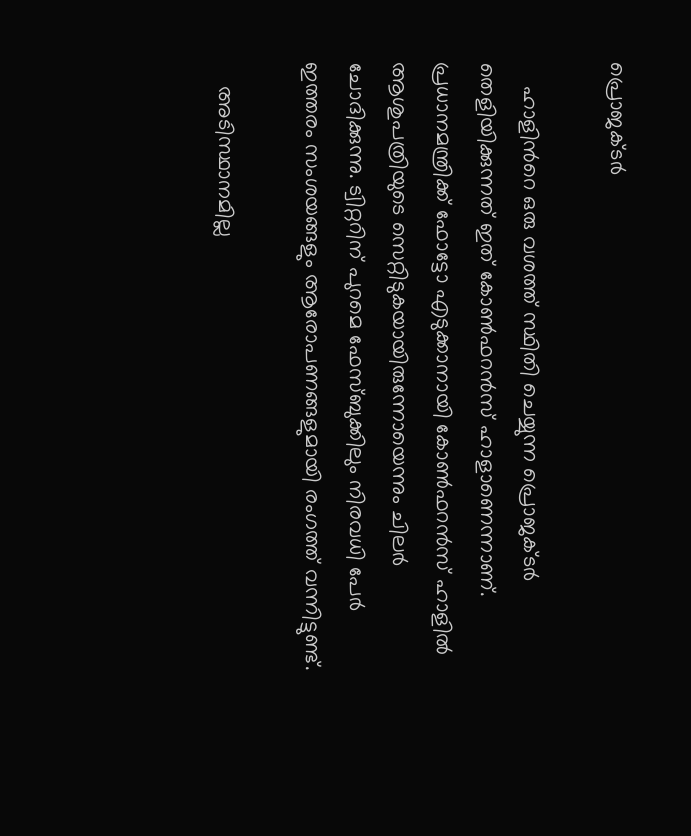പ്രൊജക്ടര്‍

    ഹാളിന്‍റെ ഒരു വശത്ത് സ്ഥിതി ചെയ്യുന്ന പ്രൊജക്ടര്‍ തെളിയിക്കുന്നത് ഇത് കോണ്‍ഫറന്‍സ് ഹാളാണെന്നാണ്. പ്രധാനമന്ത്രിക്ക് ഫോട്ടോ എടുക്കാനായി കോണ്‍ഫറന്‍സ് ഹാളില്‍ ആശുപത്രിയുടെ സെറ്റിടുകയായിരുന്നോയെന്നും ചിലര്‍ ചോദിക്കുന്നു. ട്വിറ്ററിന് പുറമെ ഫേസ്ബുക്കിലും നിരവധി പേര്‍ ഇത്തരം സംശയങ്ങളും ആരോപണങ്ങളുമായി രംഗത്ത് വന്നിട്ടുണ്ട്.

    അടിസ്ഥാനമില്ല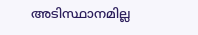അടിസ്ഥാനമില്ല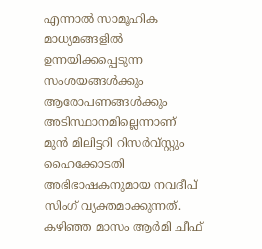എന്നാല്‍ സാമൂഹിക മാധ്യമങ്ങളില്‍ ഉന്നയിക്കപ്പെടുന്ന സംശയങ്ങള്‍ക്കും ആരോപണങ്ങള്‍ക്കും അടിസ്ഥാനമില്ലെന്നാണ് മുന്‍ മിലിട്ടറി റിസര്‍വ്സ്റ്റും ഹൈക്കോടതി അഭിഭാഷകനുമായ നവദീപ് സിംഗ് വ്യക്തമാക്കുന്നത്. കഴിഞ്ഞ മാസം ആര്‍മി ചീഫ്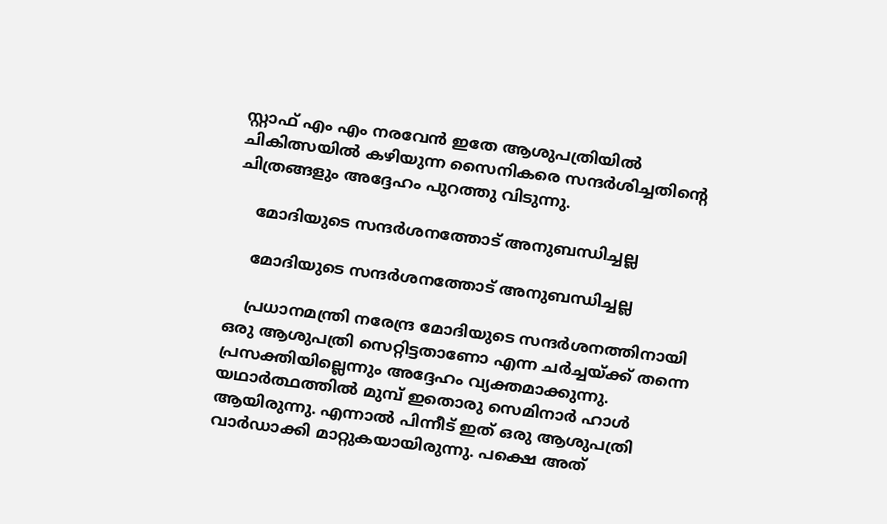സ്റ്റാഫ് എം എം നരവേന്‍ ഇതേ ആശുപത്രിയില്‍ ചികിത്സയില്‍ കഴിയുന്ന സൈനികരെ സന്ദര്‍ശിച്ചതിന്റെ ചിത്രങ്ങളും അദ്ദേഹം പുറത്തു വിടുന്നു.

    മോദിയുടെ സന്ദര്‍ശനത്തോട് അനുബന്ധിച്ചല്ല

    മോദിയുടെ സന്ദര്‍ശനത്തോട് അനുബന്ധിച്ചല്ല

    പ്രധാനമന്ത്രി നരേന്ദ്ര മോദിയുടെ സന്ദര്‍ശനത്തിനായി ഒരു ആശുപത്രി സെറ്റിട്ടതാണോ എന്ന ചര്‍ച്ചയ്ക്ക് തന്നെ പ്രസക്തിയില്ലെന്നും അദ്ദേഹം വ്യക്തമാക്കുന്നു. യഥാര്‍ത്ഥത്തില്‍ മുമ്പ് ഇതൊരു സെമിനാര്‍ ഹാള്‍ ആയിരുന്നു. എന്നാല്‍ പിന്നീട് ഇത് ഒരു ആശുപത്രി വാര്‍ഡാക്കി മാറ്റുകയായിരുന്നു. പക്ഷെ അത്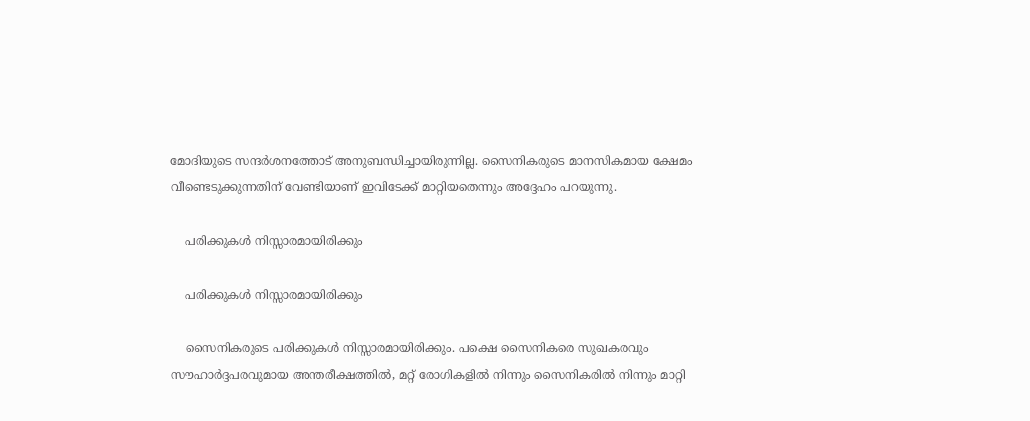മോദിയുടെ സന്ദര്‍ശനത്തോട് അനുബന്ധിച്ചായിരുന്നില്ല. സൈനികരുടെ മാനസികമായ ക്ഷേമം വീണ്ടെടുക്കുന്നതിന് വേണ്ടിയാണ് ഇവിടേക്ക് മാറ്റിയതെന്നും അദ്ദേഹം പറയുന്നു.

    പരിക്കുകള്‍ നിസ്സാരമായിരിക്കും

    പരിക്കുകള്‍ നിസ്സാരമായിരിക്കും

    സൈനികരുടെ പരിക്കുകള്‍ നിസ്സാരമായിരിക്കും. പക്ഷെ സൈനികരെ സുഖകരവും സൗഹാര്‍ദ്ദപരവുമായ അന്തരീക്ഷത്തില്‍, മറ്റ് രോഗികളില്‍ നിന്നും സൈനികരില്‍ നിന്നും മാറ്റി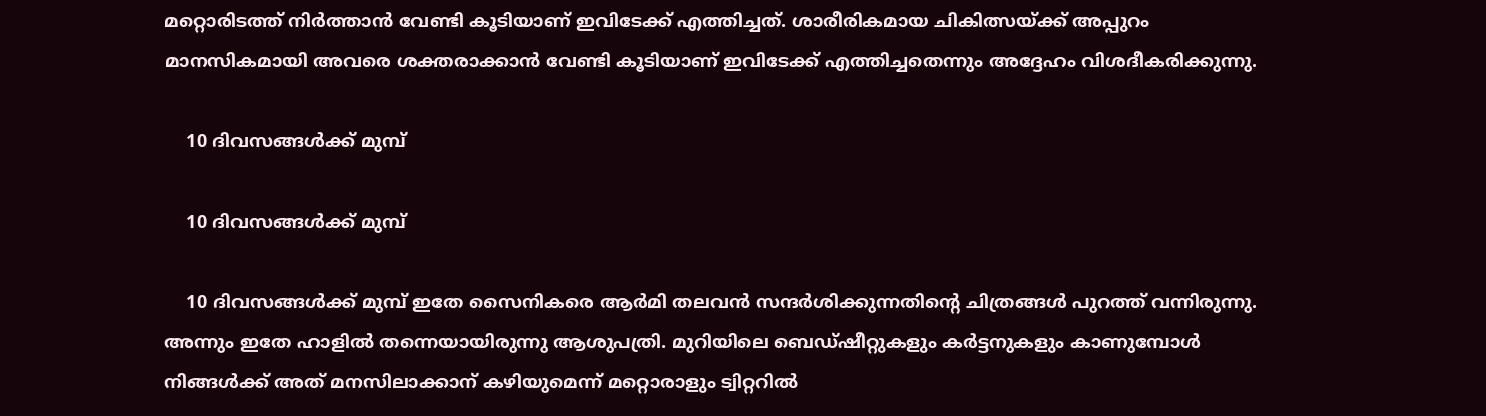മറ്റൊരിടത്ത് നിര്‍ത്താന്‍ വേണ്ടി കൂടിയാണ് ഇവിടേക്ക് എത്തിച്ചത്. ശാരീരികമായ ചികിത്സയ്ക്ക് അപ്പുറം മാനസികമായി അവരെ ശക്തരാക്കാന്‍ വേണ്ടി കൂടിയാണ് ഇവിടേക്ക് എത്തിച്ചതെന്നും അദ്ദേഹം വിശദീകരിക്കുന്നു.

    10 ദിവസങ്ങള്‍ക്ക് മുമ്പ്

    10 ദിവസങ്ങള്‍ക്ക് മുമ്പ്

    10 ദിവസങ്ങള്‍ക്ക് മുമ്പ് ഇതേ സൈനികരെ ആര്‍മി തലവന്‍ സന്ദര്‍ശിക്കുന്നതിന്‍റെ ചിത്രങ്ങള്‍ പുറത്ത് വന്നിരുന്നു. അന്നും ഇതേ ഹാളില്‍ തന്നെയായിരുന്നു ആശുപത്രി. മുറിയിലെ ബെഡ്ഷീറ്റുകളും കര്‍ട്ടനുകളും കാണുമ്പോള്‍ നിങ്ങള്‍ക്ക് അത് മനസിലാക്കാന‍് കഴിയുമെന്ന് മറ്റൊരാളും ട്വിറ്ററില്‍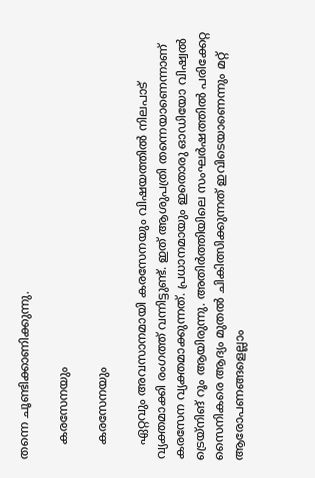തന്നെ ചൂണ്ടിക്കാണിക്കുന്നു.

    കരസേനയും

    കരസേനയും

    ഏറ്റവും അവസാനമായി കരസേനയും വിഷയത്തില്‍ നിലപാട് വ്യക്തമാക്കി രംഗത്ത് വന്നിട്ടുണ്ട്. ഇത് ആശുപത്രി തന്നെയാണെന്നാണ് കരസേന വ്യക്തമാക്കുന്നത്. പ്രധാനമായും ഇതൊരു ഓഡിയോ വിഷ്വല്‍ ട്രെയ്നിങ് റൂം ആയിരുന്നു. അതിര്‍ത്തിയിലെ സംഘര്‍ഷത്തില്‍ പരിക്കേറ്റ സൈനികരെ ആദ്യം മുതല്‍ ചികിത്സിക്കുന്നത് ഇവിടെയാണെന്നും മറ്റ് ആരോപണങ്ങളെല്ലാം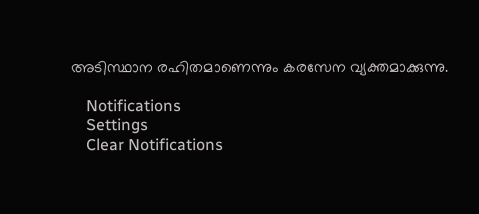അടിസ്ഥാന രഹിതമാണെന്നും കരസേന വ്യക്തമാക്കുന്നു.

    Notifications
    Settings
    Clear Notifications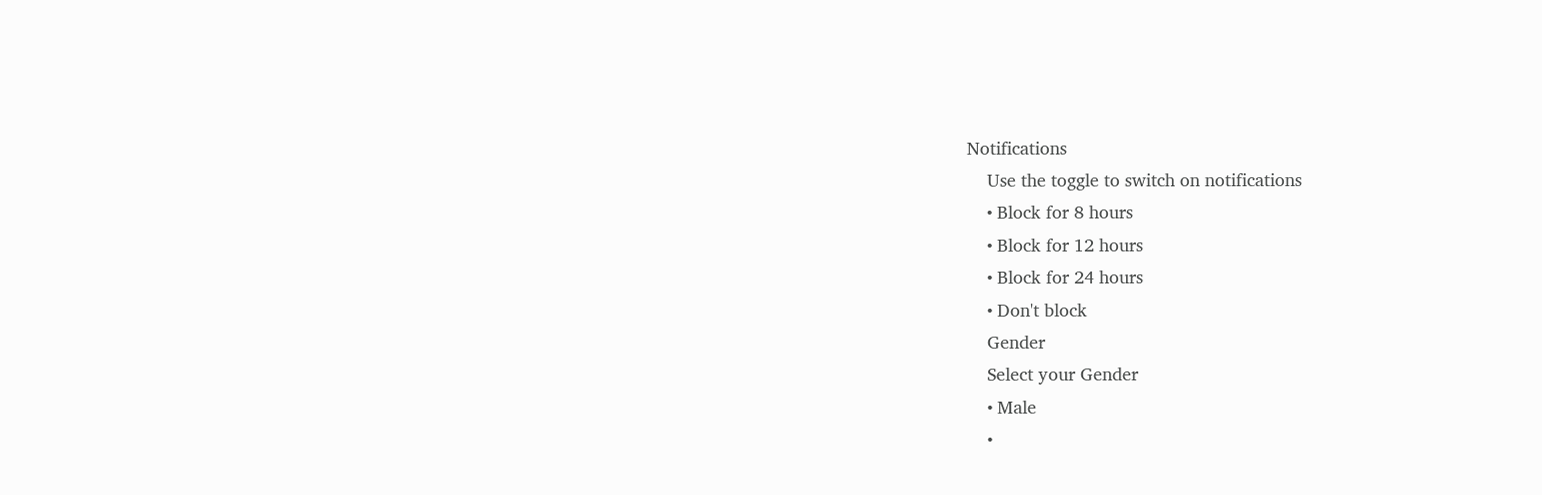Notifications
    Use the toggle to switch on notifications
    • Block for 8 hours
    • Block for 12 hours
    • Block for 24 hours
    • Don't block
    Gender
    Select your Gender
    • Male
    •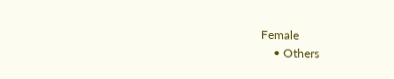Female
    • Others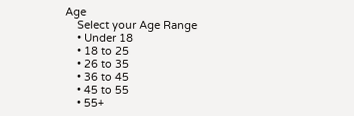Age
    Select your Age Range
    • Under 18
    • 18 to 25
    • 26 to 35
    • 36 to 45
    • 45 to 55
    • 55+